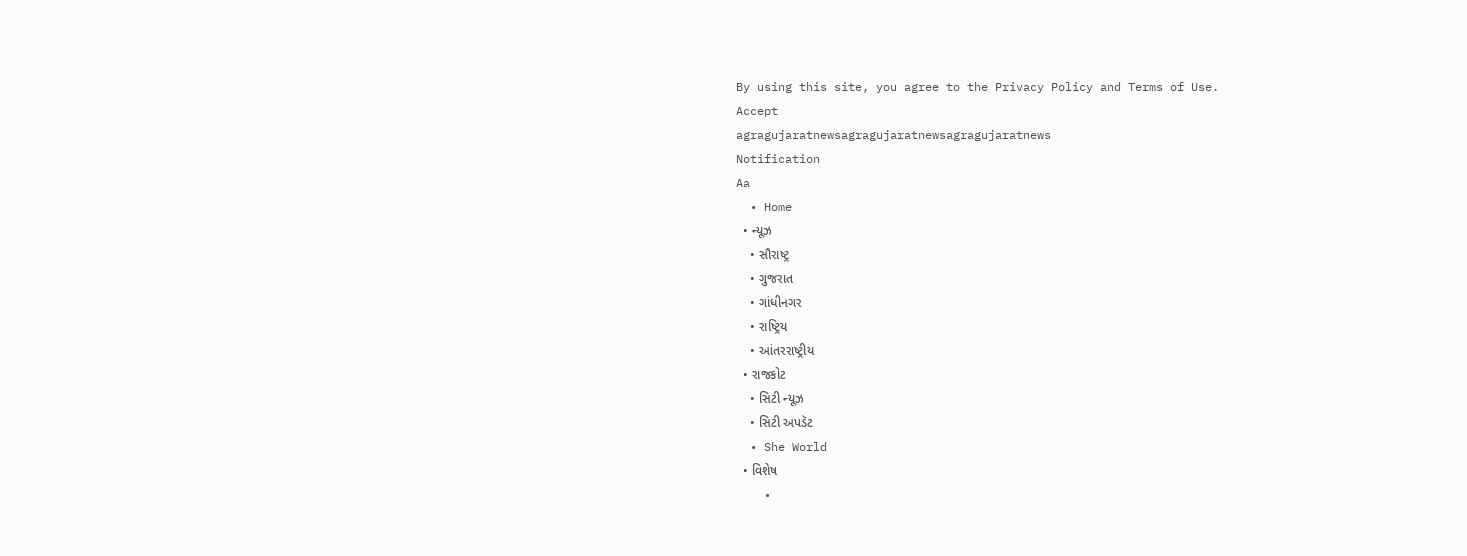By using this site, you agree to the Privacy Policy and Terms of Use.
Accept
agragujaratnewsagragujaratnewsagragujaratnews
Notification
Aa
  • Home
  • ન્યૂઝ
    • સૌરાષ્ટ્ર
    • ગુજરાત
    • ગાંધીનગર
    • રાષ્ટ્રિય
    • આંતરરાષ્ટ્રીય
  • રાજકોટ
    • સિટી ન્યૂઝ
    • સિટી અપડૅટ
  • She World
  • વિશેષ
    •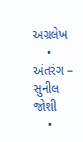અગ્રલેખ
    • અંતરંગ – સુનીલ જોશી
    •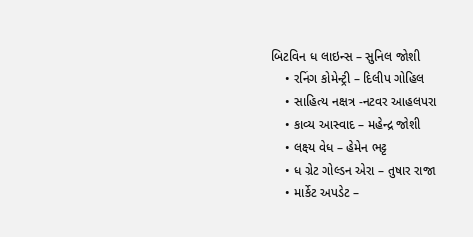બિટવિન ધ લાઇન્સ – સુનિલ જોશી
    • રનિંગ કોમેન્ટ્રી – દિલીપ ગોહિલ
    • સાહિત્ય નક્ષત્ર -નટવર આહલપરા
    • કાવ્ય આસ્વાદ – મહેન્દ્ર જોશી
    • લક્ષ્ય વેધ – હેમેન ભટ્ટ
    • ધ ગ્રેટ ગોલ્ડન એરા – તુષાર રાજા
    • માર્કેટ અપડેટ –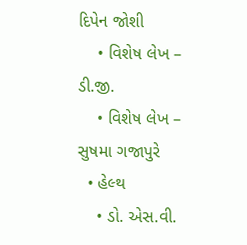દિપેન જોશી
    • વિશેષ લેખ – ડી.જી.
    • વિશેષ લેખ – સુષમા ગજાપુરે
  • હેલ્થ
    • ડો. એસ.વી.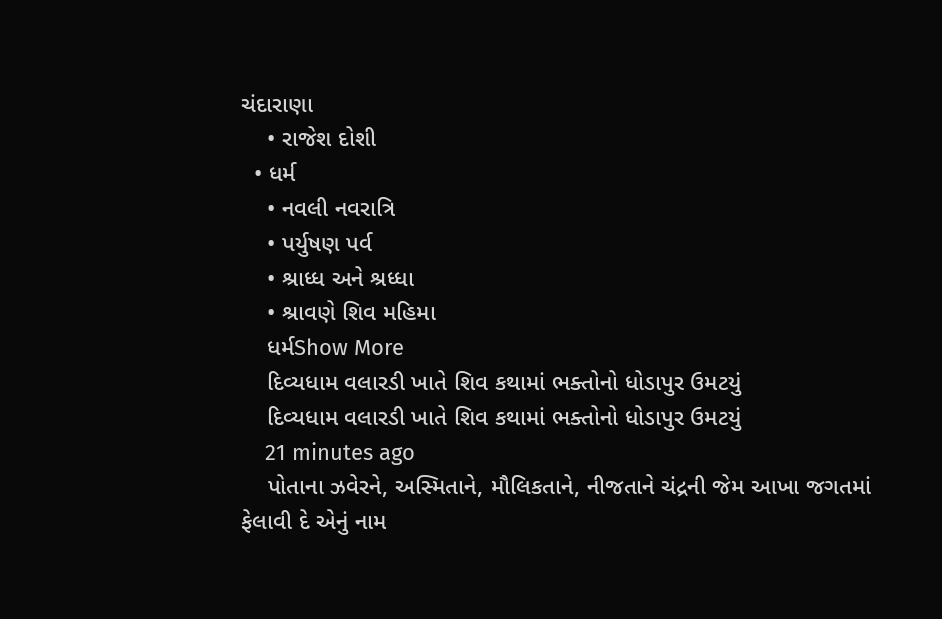ચંદારાણા
    • રાજેશ દોશી
  • ધર્મ
    • નવલી નવરાત્રિ
    • પર્યુષણ પર્વ
    • શ્રાધ્ધ અને શ્રધ્ધા
    • શ્રાવણે શિવ મહિમા
    ધર્મShow More
    દિવ્યધામ વલારડી ખાતે શિવ કથામાં ભક્તોનો ધોડાપુર ઉમટયું
    દિવ્યધામ વલારડી ખાતે શિવ કથામાં ભક્તોનો ધોડાપુર ઉમટયું
    21 minutes ago
    પોતાના ઝવેરને, અસ્મિતાને, મૌલિકતાને, નીજતાને ચંદ્રની જેમ આખા જગતમાં ફેલાવી દે એનું નામ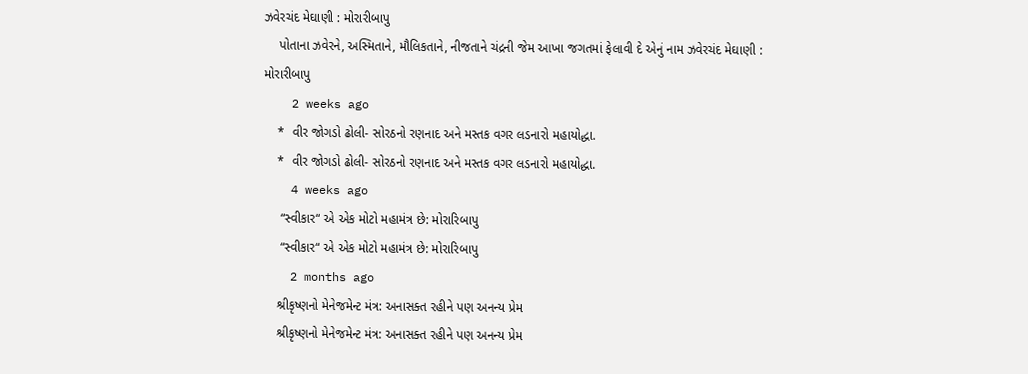ઝવેરચંદ મેઘાણી : મોરારીબાપુ
    પોતાના ઝવેરને, અસ્મિતાને, મૌલિકતાને, નીજતાને ચંદ્રની જેમ આખા જગતમાં ફેલાવી દે એનું નામ ઝવેરચંદ મેઘાણી : મોરારીબાપુ
    2 weeks ago
    *  વીર જોગડો ઢોલી- સોરઠનો રણનાદ અને મસ્તક વગર લડનારો મહાયોદ્ધા.
    *  વીર જોગડો ઢોલી- સોરઠનો રણનાદ અને મસ્તક વગર લડનારો મહાયોદ્ધા.
    4 weeks ago
     “સ્વીકાર“ એ એક મોટો મહામંત્ર છે: મોરારિબાપુ
     “સ્વીકાર“ એ એક મોટો મહામંત્ર છે: મોરારિબાપુ
    2 months ago
    શ્રીકૃષ્ણનો મેનેજમેન્ટ મંત્ર: અનાસક્ત રહીને પણ અનન્ય પ્રેમ
    શ્રીકૃષ્ણનો મેનેજમેન્ટ મંત્ર: અનાસક્ત રહીને પણ અનન્ય પ્રેમ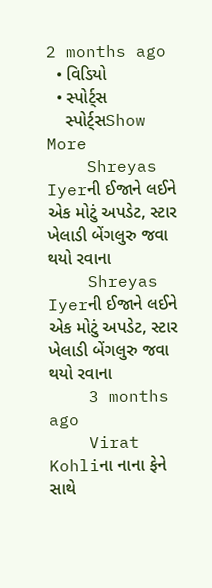2 months ago
  • વિડિયો
  • સ્પોર્ટ્સ
    સ્પોર્ટ્સShow More
    Shreyas Iyerની ઈજાને લઈને એક મોટું અપડેટ, સ્ટાર ખેલાડી બેંગલુરુ જવા થયો રવાના
    Shreyas Iyerની ઈજાને લઈને એક મોટું અપડેટ, સ્ટાર ખેલાડી બેંગલુરુ જવા થયો રવાના
    3 months ago
    Virat Kohliના નાના ફેને સાથે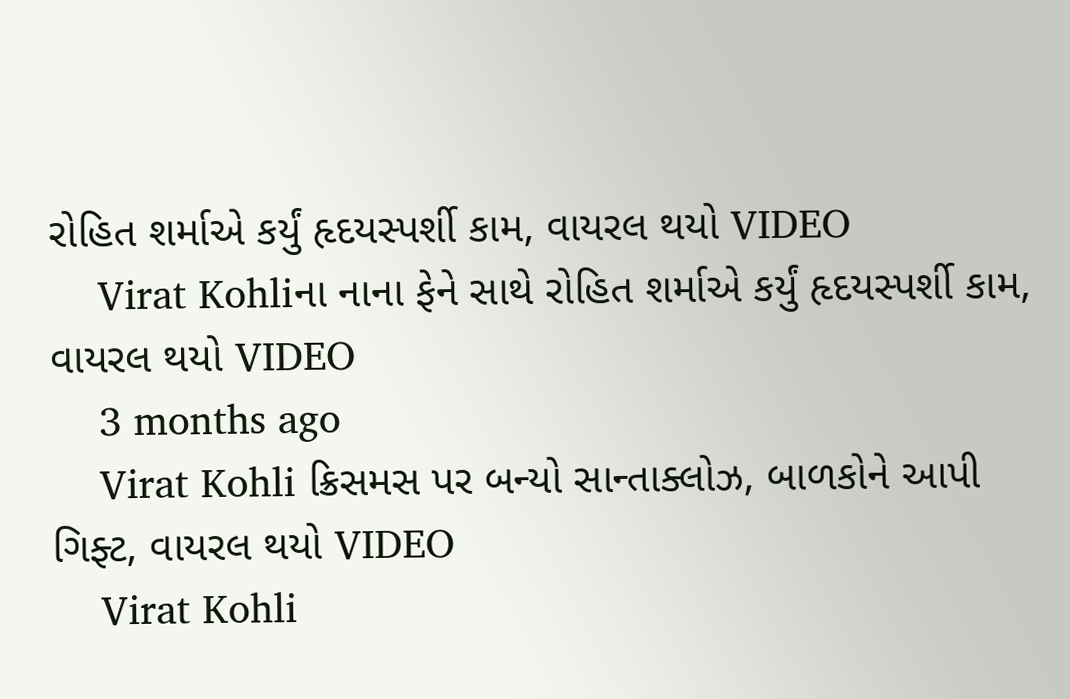રોહિત શર્માએ કર્યું હૃદયસ્પર્શી કામ, વાયરલ થયો VIDEO
    Virat Kohliના નાના ફેને સાથે રોહિત શર્માએ કર્યું હૃદયસ્પર્શી કામ, વાયરલ થયો VIDEO
    3 months ago
    Virat Kohli ક્રિસમસ પર બન્યો સાન્તાક્લોઝ, બાળકોને આપી ગિફ્ટ, વાયરલ થયો VIDEO
    Virat Kohli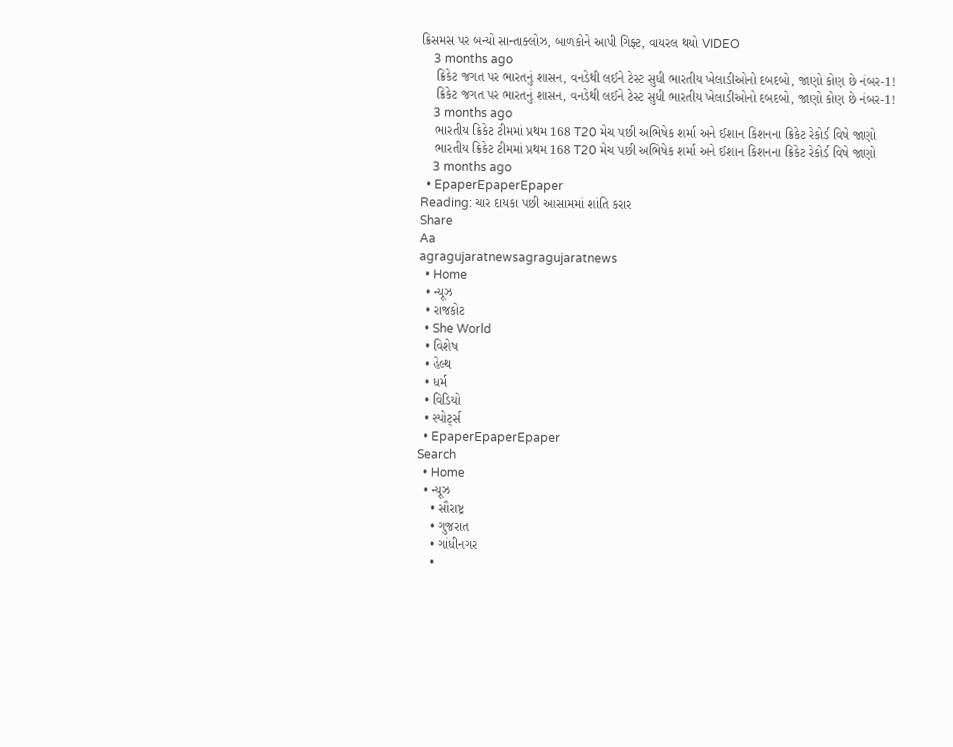ક્રિસમસ પર બન્યો સાન્તાક્લોઝ, બાળકોને આપી ગિફ્ટ, વાયરલ થયો VIDEO
    3 months ago
    ક્રિકેટ જગત પર ભારતનું શાસન, વનડેથી લઈને ટેસ્ટ સુધી ભારતીય ખેલાડીઓનો દબદબો, જાણો કોણ છે નંબર-1!
    ક્રિકેટ જગત પર ભારતનું શાસન, વનડેથી લઈને ટેસ્ટ સુધી ભારતીય ખેલાડીઓનો દબદબો, જાણો કોણ છે નંબર-1!
    3 months ago
    ભારતીય ક્રિકેટ ટીમમાં પ્રથમ 168 T20 મેચ પછી અભિષેક શર્મા અને ઈશાન કિશનના ક્રિકેટ રેકોર્ડ વિષે જાણો
    ભારતીય ક્રિકેટ ટીમમાં પ્રથમ 168 T20 મેચ પછી અભિષેક શર્મા અને ઈશાન કિશનના ક્રિકેટ રેકોર્ડ વિષે જાણો
    3 months ago
  • EpaperEpaperEpaper
Reading: ચાર દાયકા પછી આસામમાં શાંતિ કરાર
Share
Aa
agragujaratnewsagragujaratnews
  • Home
  • ન્યૂઝ
  • રાજકોટ
  • She World
  • વિશેષ
  • હેલ્થ
  • ધર્મ
  • વિડિયો
  • સ્પોર્ટ્સ
  • EpaperEpaperEpaper
Search
  • Home
  • ન્યૂઝ
    • સૌરાષ્ટ્ર
    • ગુજરાત
    • ગાંધીનગર
    •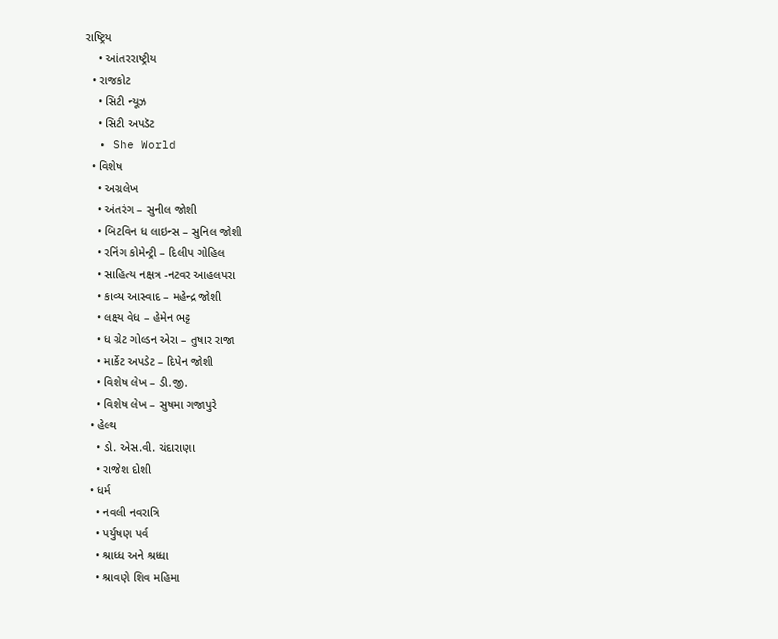રાષ્ટ્રિય
    • આંતરરાષ્ટ્રીય
  • રાજકોટ
    • સિટી ન્યૂઝ
    • સિટી અપડૅટ
  • She World
  • વિશેષ
    • અગ્રલેખ
    • અંતરંગ – સુનીલ જોશી
    • બિટવિન ધ લાઇન્સ – સુનિલ જોશી
    • રનિંગ કોમેન્ટ્રી – દિલીપ ગોહિલ
    • સાહિત્ય નક્ષત્ર -નટવર આહલપરા
    • કાવ્ય આસ્વાદ – મહેન્દ્ર જોશી
    • લક્ષ્ય વેધ – હેમેન ભટ્ટ
    • ધ ગ્રેટ ગોલ્ડન એરા – તુષાર રાજા
    • માર્કેટ અપડેટ – દિપેન જોશી
    • વિશેષ લેખ – ડી.જી.
    • વિશેષ લેખ – સુષમા ગજાપુરે
  • હેલ્થ
    • ડો. એસ.વી. ચંદારાણા
    • રાજેશ દોશી
  • ધર્મ
    • નવલી નવરાત્રિ
    • પર્યુષણ પર્વ
    • શ્રાધ્ધ અને શ્રધ્ધા
    • શ્રાવણે શિવ મહિમા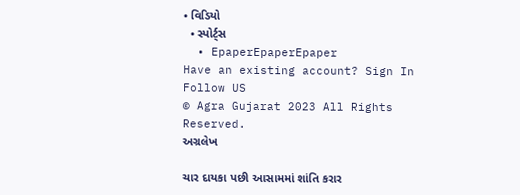• વિડિયો
  • સ્પોર્ટ્સ
  • EpaperEpaperEpaper
Have an existing account? Sign In
Follow US
© Agra Gujarat 2023 All Rights Reserved.
અગ્રલેખ

ચાર દાયકા પછી આસામમાં શાંતિ કરાર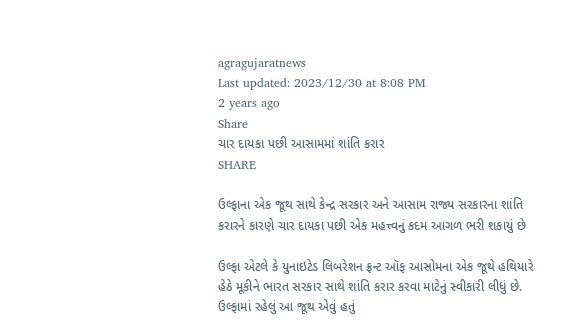agragujaratnews
Last updated: 2023/12/30 at 8:08 PM
2 years ago
Share
ચાર દાયકા પછી આસામમાં શાંતિ કરાર
SHARE

ઉલ્ફાના એક જૂથ સાથે કેન્દ્ર સરકાર અને આસામ રાજ્ય સરકારના શાંતિ કરારને કારણે ચાર દાયકા પછી એક મહત્ત્વનું કદમ આગળ ભરી શકાયું છે

ઉલ્ફા એટલે કે યુનાઇટેડ લિબરેશન ફ્રન્ટ ઑફ આસોમના એક જૂથે હથિયારે હેઠે મૂકીને ભારત સરકાર સાથે શાંતિ કરાર કરવા માટેનું સ્વીકારી લીધું છે. ઉલ્ફામાં રહેલું આ જૂથ એવું હતું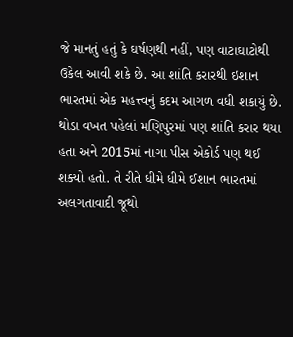જે માનતું હતું કે ઘર્ષણથી નહીં, પણ વાટાઘાટોથી ઉકેલ આવી શકે છે. આ શાંતિ કરારથી ઇશાન ભારતમાં એક મહત્ત્વનું કદમ આગળ વધી શકાયું છે. થોડા વખત પહેલાં મણિપુરમાં પણ શાંતિ કરાર થયા હતા અને 2015માં નાગા પીસ એકોર્ડ પણ થઈ શક્યો હતો. તે રીતે ધીમે ધીમે ઈશાન ભારતમાં અલગતાવાદી જૂથો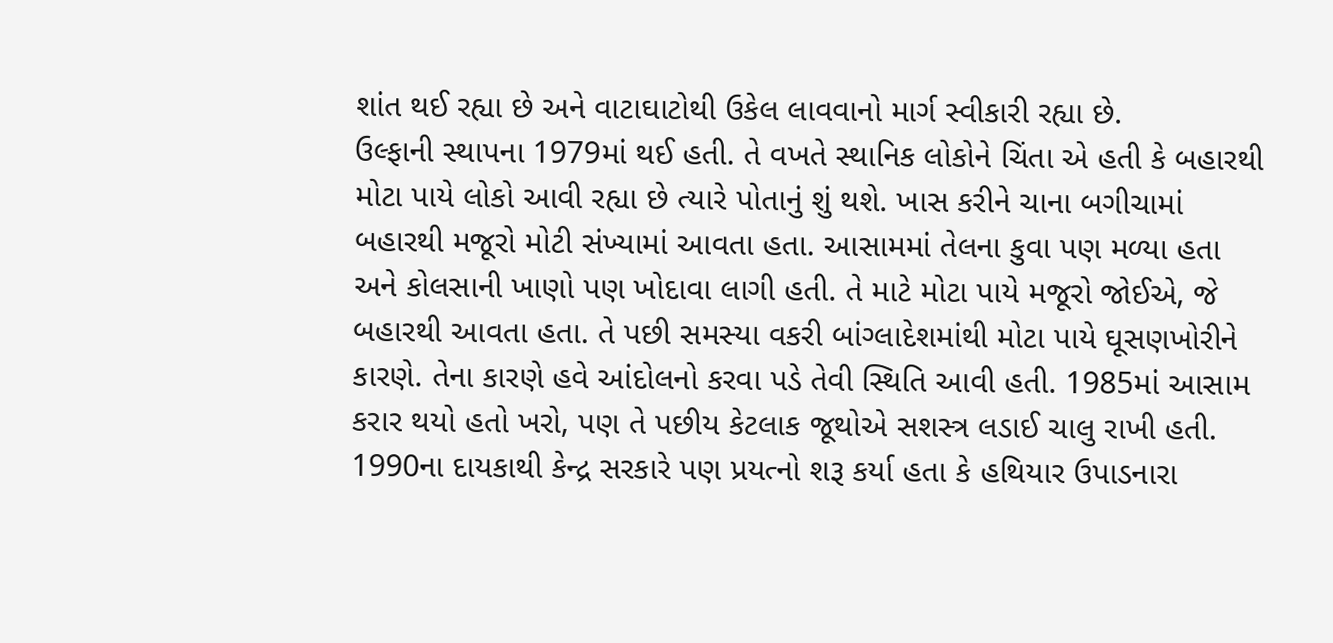શાંત થઈ રહ્યા છે અને વાટાઘાટોથી ઉકેલ લાવવાનો માર્ગ સ્વીકારી રહ્યા છે.
ઉલ્ફાની સ્થાપના 1979માં થઈ હતી. તે વખતે સ્થાનિક લોકોને ચિંતા એ હતી કે બહારથી મોટા પાયે લોકો આવી રહ્યા છે ત્યારે પોતાનું શું થશે. ખાસ કરીને ચાના બગીચામાં બહારથી મજૂરો મોટી સંખ્યામાં આવતા હતા. આસામમાં તેલના કુવા પણ મળ્યા હતા અને કોલસાની ખાણો પણ ખોદાવા લાગી હતી. તે માટે મોટા પાયે મજૂરો જોઈએ, જે બહારથી આવતા હતા. તે પછી સમસ્યા વકરી બાંગ્લાદેશમાંથી મોટા પાયે ઘૂસણખોરીને કારણે. તેના કારણે હવે આંદોલનો કરવા પડે તેવી સ્થિતિ આવી હતી. 1985માં આસામ કરાર થયો હતો ખરો, પણ તે પછીય કેટલાક જૂથોએ સશસ્ત્ર લડાઈ ચાલુ રાખી હતી.
1990ના દાયકાથી કેન્દ્ર સરકારે પણ પ્રયત્નો શરૂ કર્યા હતા કે હથિયાર ઉપાડનારા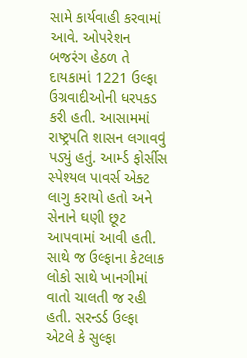સામે કાર્યવાહી કરવામાં આવે. ઓપરેશન બજરંગ હેઠળ તે દાયકામાં 1221 ઉલ્ફા ઉગ્રવાદીઓની ધરપકડ કરી હતી. આસામમાં રાષ્ટ્રપતિ શાસન લગાવવું પડ્યું હતું. આર્મ્ડ ફોર્સીસ સ્પેશ્યલ પાવર્સ એક્ટ લાગુ કરાયો હતો અને સેનાને ઘણી છૂટ આપવામાં આવી હતી. સાથે જ ઉલ્ફાના કેટલાક લોકો સાથે ખાનગીમાં વાતો ચાલતી જ રહી હતી. સરન્ડર્ડ ઉલ્ફા એટલે કે સુલ્ફા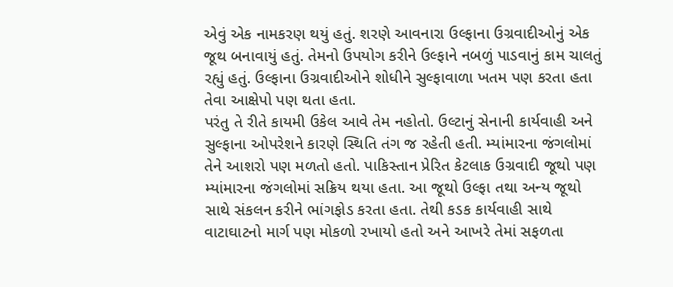એવું એક નામકરણ થયું હતું. શરણે આવનારા ઉલ્ફાના ઉગ્રવાદીઓનું એક જૂથ બનાવાયું હતું. તેમનો ઉપયોગ કરીને ઉલ્ફાને નબળું પાડવાનું કામ ચાલતું રહ્યું હતું. ઉલ્ફાના ઉગ્રવાદીઓને શોધીને સુલ્ફાવાળા ખતમ પણ કરતા હતા તેવા આક્ષેપો પણ થતા હતા.
પરંતુ તે રીતે કાયમી ઉકેલ આવે તેમ નહોતો. ઉલ્ટાનું સેનાની કાર્યવાહી અને સુલ્ફાના ઓપરેશને કારણે સ્થિતિ તંગ જ રહેતી હતી. મ્યાંમારના જંગલોમાં તેને આશરો પણ મળતો હતો. પાકિસ્તાન પ્રેરિત કેટલાક ઉગ્રવાદી જૂથો પણ મ્યાંમારના જંગલોમાં સક્રિય થયા હતા. આ જૂથો ઉલ્ફા તથા અન્ય જૂથો સાથે સંકલન કરીને ભાંગફોડ કરતા હતા. તેથી કડક કાર્યવાહી સાથે વાટાઘાટનો માર્ગ પણ મોકળો રખાયો હતો અને આખરે તેમાં સફળતા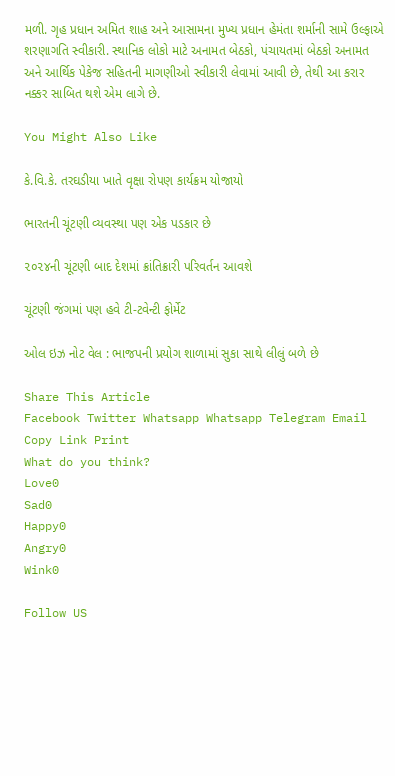મળી. ગૃહ પ્રધાન અમિત શાહ અને આસામના મુખ્ય પ્રધાન હેમંતા શર્માની સામે ઉલ્ફાએ શરણાગતિ સ્વીકારી. સ્થાનિક લોકો માટે અનામત બેઠકો, પંચાયતમાં બેઠકો અનામત અને આર્થિક પેકેજ સહિતની માગણીઓ સ્વીકારી લેવામાં આવી છે, તેથી આ કરાર નક્કર સાબિત થશે એમ લાગે છે.

You Might Also Like

કે.વિ.કે. તરઘડીયા ખાતે વૃક્ષા રોપણ કાર્યક્રમ યોજાયો

ભારતની ચૂંટણી વ્યવસ્થા પણ એક પડકાર છે

૨૦૨૪ની ચૂંટણી બાદ દેશમાં ક્રાંતિક્રારી પરિવર્તન આવશે

ચૂંટણી જંગમાં પણ હવે ટી-ટવેન્ટી ફોર્મેટ

ઓલ ઇઝ નોટ વેલ : ભાજપની પ્રયોગ શાળામાં સુકા સાથે લીલું બળે છે

Share This Article
Facebook Twitter Whatsapp Whatsapp Telegram Email Copy Link Print
What do you think?
Love0
Sad0
Happy0
Angry0
Wink0

Follow US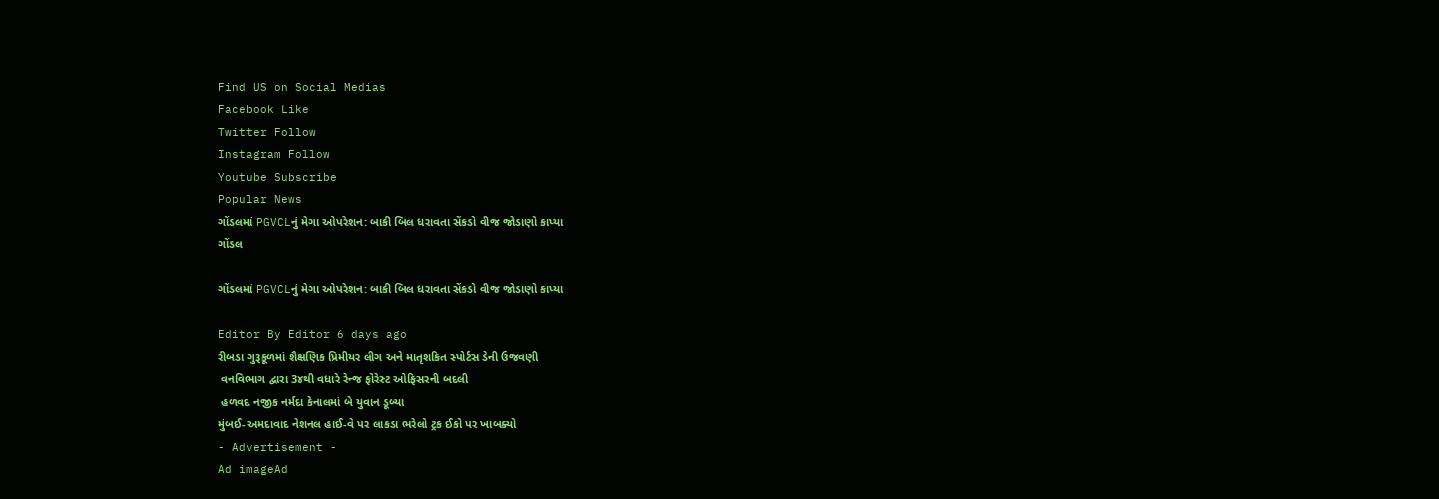Find US on Social Medias
Facebook Like
Twitter Follow
Instagram Follow
Youtube Subscribe
Popular News
ગોંડલમાં PGVCLનું મેગા ઓપરેશન: બાકી બિલ ધરાવતા સેંકડો વીજ જોડાણો કાપ્યા
ગોંડલ

ગોંડલમાં PGVCLનું મેગા ઓપરેશન: બાકી બિલ ધરાવતા સેંકડો વીજ જોડાણો કાપ્યા

Editor By Editor 6 days ago
રીબડા ગુરૂકૂળમાં શૈક્ષણિક પ્રિમીયર લીગ અને માતૃશકિત સ્પોર્ટસ ડેની ઉજવણી
 વનવિભાગ દ્વારા 3૪થી વધારે રેન્જ ફોરેસ્ટ ઓફિસરની બદલી
 હળવદ નજીક નર્મદા કેનાલમાં બે યુવાન ડૂબ્યા
મુંબઈ-અમદાવાદ નેશનલ હાઈ-વે પર લાકડા ભરેલો ટ્રક ઈકો પર ખાબક્યો
- Advertisement -
Ad imageAd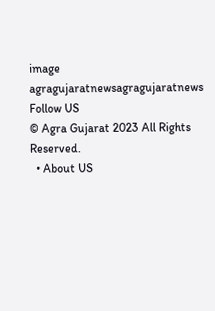image
agragujaratnewsagragujaratnews
Follow US
© Agra Gujarat 2023 All Rights Reserved.
  • About US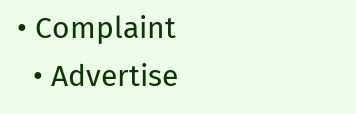• Complaint
  • Advertise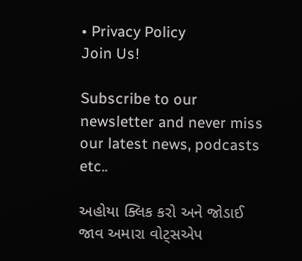• Privacy Policy
Join Us!

Subscribe to our newsletter and never miss our latest news, podcasts etc..

અહોયા ક્લિક કરો અને જોડાઈ જાવ અમારા વોટ્સએપ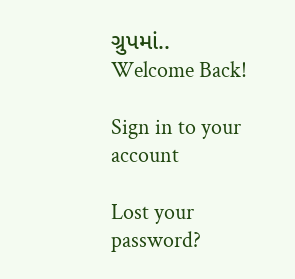ગ્રુપમાં..
Welcome Back!

Sign in to your account

Lost your password?